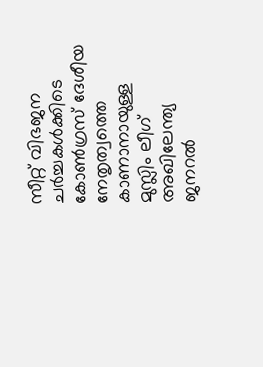സീറ്റ് വിഭജന ചര്‍ച്ചകള്‍ക്കിടെ കോണ്‍ഗ്രസ് ദേശീയ നേതൃത്വത്തെ കാണാനായുള്ള മുസ്ലിം ലീഗ് അഖിലേന്ത്യ ജനറൽ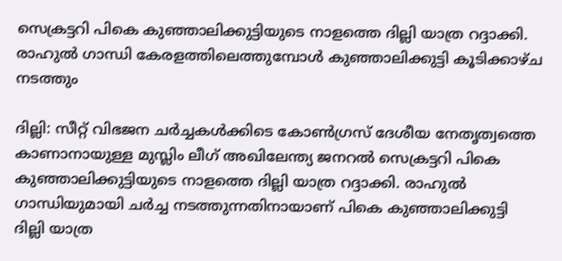സെക്രട്ടറി പികെ കുഞ്ഞാലിക്കുട്ടിയുടെ നാളത്തെ ദില്ലി യാത്ര റദ്ദാക്കി. രാഹുൽ ഗാന്ധി കേരളത്തിലെത്തുമ്പോള്‍ കുഞ്ഞാലിക്കുട്ടി കൂടിക്കാഴ്ച നടത്തും

ദില്ലി: സീറ്റ് വിഭജന ചര്‍ച്ചകള്‍ക്കിടെ കോണ്‍ഗ്രസ് ദേശീയ നേതൃത്വത്തെ കാണാനായുള്ള മുസ്ലിം ലീഗ് അഖിലേന്ത്യ ജനറൽ സെക്രട്ടറി പികെ കുഞ്ഞാലിക്കുട്ടിയുടെ നാളത്തെ ദില്ലി യാത്ര റദ്ദാക്കി. രാഹുൽ ഗാന്ധിയുമായി ചര്‍ച്ച നടത്തുന്നതിനായാണ് പികെ കുഞ്ഞാലിക്കുട്ടി ദില്ലി യാത്ര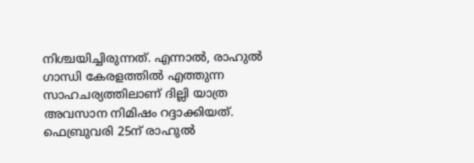നിശ്ചയിച്ചിരുന്നത്. എന്നാൽ, രാഹുൽ ഗാന്ധി കേരളത്തിൽ എത്തുന്ന സാഹചര്യത്തിലാണ് ദില്ലി യാത്ര അവസാന നിമിഷം റദ്ദാക്കിയത്. ഫെബ്രുവരി 25ന് രാഹുൽ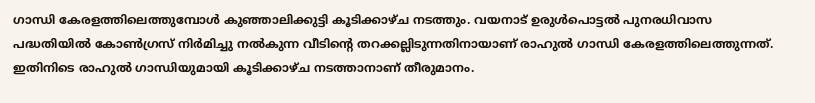ഗാന്ധി കേരളത്തിലെത്തുമ്പോള്‍ കുഞ്ഞാലിക്കുട്ടി കൂടിക്കാഴ്ച നടത്തും. വയനാട് ഉരുള്‍പൊട്ടൽ പുനരധിവാസ പദ്ധതിയിൽ കോണ്‍ഗ്രസ് നിര്‍മിച്ചു നൽകുന്ന വീടിന്‍റെ തറക്കല്ലിടുന്നതിനായാണ് രാഹുൽ ഗാന്ധി കേരളത്തിലെത്തുന്നത്. ഇതിനിടെ രാഹുൽ ഗാന്ധിയുമായി കൂടിക്കാഴ്ച നടത്താനാണ് തീരുമാനം.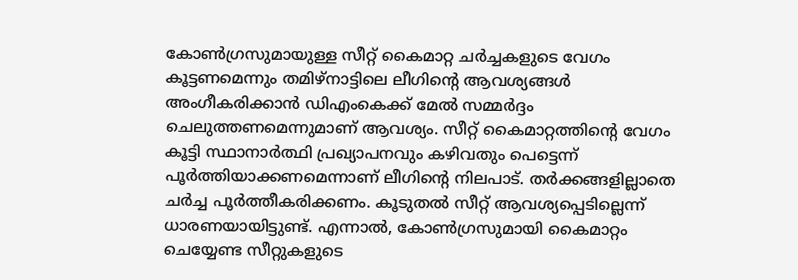കോണ്‍ഗ്രസുമായുള്ള സീറ്റ് കൈമാറ്റ ചര്‍ച്ചകളുടെ വേഗം കൂട്ടണമെന്നും തമിഴ്നാട്ടിലെ ലീഗിന്‍റെ ആവശ്യങ്ങള്‍ അംഗീകരിക്കാന്‍ ഡിഎംകെക്ക് മേല്‍ സമ്മര്‍ദ്ദം ചെലുത്തണമെന്നുമാണ് ആവശ്യം. സീറ്റ് കൈമാറ്റത്തിന്‍റെ വേഗം കൂട്ടി സ്ഥാനാര്‍ത്ഥി പ്രഖ്യാപനവും കഴിവതും പെട്ടെന്ന് പൂര്‍ത്തിയാക്കണമെന്നാണ് ലീഗിന്‍റെ നിലപാട്. തര്‍ക്കങ്ങളില്ലാതെ ചര്‍ച്ച പൂര്‍ത്തീകരിക്കണം. കൂടുതല്‍ സീറ്റ് ആവശ്യപ്പെടില്ലെന്ന് ധാരണയായിട്ടുണ്ട്. എന്നാല്‍, കോണ്‍ഗ്രസുമായി കൈമാറ്റം ചെയ്യേണ്ട സീറ്റുകളുടെ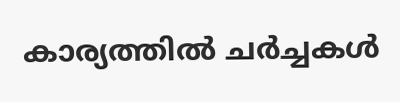കാര്യത്തില്‍ ചര്‍ച്ചകള്‍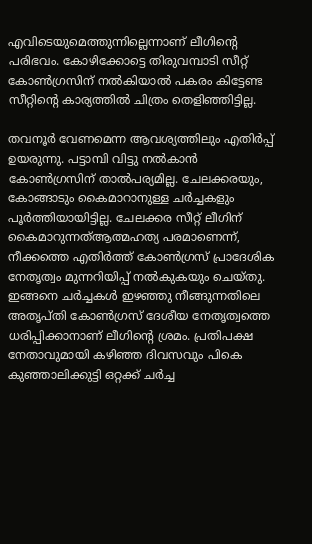എവിടെയുമെത്തുന്നില്ലെന്നാണ് ലീഗിന്‍റെ പരിഭവം. കോഴിക്കോട്ടെ തിരുവമ്പാടി സീറ്റ് കോണ്‍ഗ്രസിന് നല്‍കിയാല്‍ പകരം കിട്ടേണ്ട സീറ്റിന്‍റെ കാര്യത്തില്‍ ചിത്രം തെളിഞ്ഞിട്ടില്ല.

തവനൂര്‍ വേണമെന്ന ആവശ്യത്തിലും എതിര്‍പ്പ് ഉയരുന്നു. പട്ടാമ്പി വിട്ടു നല്‍കാന്‍ കോണ്‍ഗ്രസിന് താല്‍പര്യമില്ല. ചേലക്കരയും, കോങ്ങാടും കൈമാറാനുള്ള ചര്‍ച്ചകളും പൂര്‍ത്തിയായിട്ടില്ല. ചേലക്കര സീറ്റ് ലീഗിന് കൈമാറുന്നത്ആത്മഹത്യ പരമാണെന്ന്, നീക്കത്തെ എതിര്‍ത്ത് കോണ്‍ഗ്രസ് പ്രാദേശിക നേതൃത്വം മുന്നറിയിപ്പ് നല്‍കുകയും ചെയ്തു. ഇങ്ങനെ ചര്‍ച്ചകള്‍ ഇഴഞ്ഞു നീങ്ങുന്നതിലെ അതൃപ്തി കോണ്‍ഗ്രസ് ദേശീയ നേതൃത്വത്തെ ധരിപ്പിക്കാനാണ് ലീഗിന്‍റെ ശ്രമം. പ്രതിപക്ഷ നേതാവുമായി കഴിഞ്ഞ ദിവസവും പികെ കുഞ്ഞാലിക്കുട്ടി ഒറ്റക്ക് ചര്‍ച്ച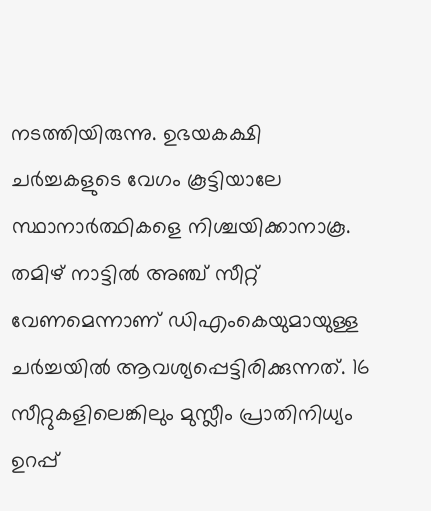നടത്തിയിരുന്നു. ഉഭയകക്ഷി ചര്‍ച്ചകളുടെ വേഗം കൂട്ടിയാലേ സ്ഥാനാര്‍ത്ഥികളെ നിശ്ചയിക്കാനാകൂ. തമിഴ് നാട്ടില്‍ അഞ്ച് സീറ്റ് വേണമെന്നാണ് ഡിഎംകെയുമായുള്ള ചര്‍ച്ചയില്‍ ആവശ്യപ്പെട്ടിരിക്കുന്നത്. 16 സീറ്റുകളിലെങ്കിലും മുസ്ലീം പ്രാതിനിധ്യം ഉറപ്പ്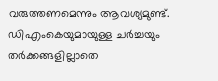വരുത്തണമെന്നും ആവശ്യമുണ്ട്. ഡിഎംകെയുമായുള്ള ചര്‍ച്ചയും തര്‍ക്കങ്ങളില്ലാതെ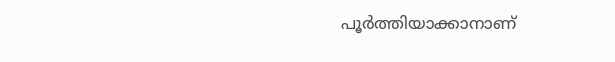പൂര്‍ത്തിയാക്കാനാണ്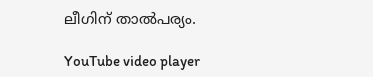ലീഗിന് താല്‍പര്യം.

YouTube video player